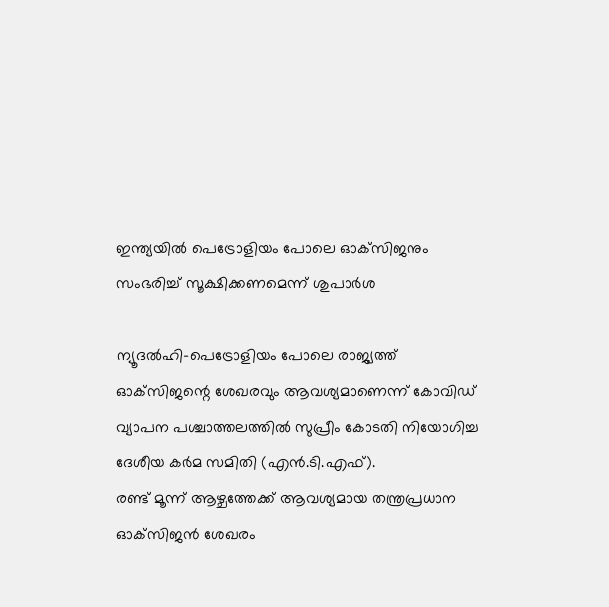ഇന്ത്യയില്‍ പെട്രോളിയം പോലെ ഓക്‌സിജനും സംഭരിച്ച് സൂക്ഷിക്കണമെന്ന് ശുപാര്‍ശ

ന്യൂദല്‍ഹി-പെട്രോളിയം പോലെ രാജ്യത്ത് ഓക്‌സിജന്റെ ശേഖരവും ആവശ്യമാണെന്ന് കോവിഡ് വ്യാപന പശ്ചാത്തലത്തില്‍ സുപ്രീം കോടതി നിയോഗിച്ച ദേശീയ കര്‍മ സമിതി (എന്‍.ടി.എഫ്).
രണ്ട് മൂന്ന് ആഴ്ചത്തേക്ക് ആവശ്യമായ തന്ത്രപ്രധാന ഓക്‌സിജന്‍ ശേഖരം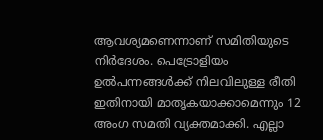ആവശ്യമണെന്നാണ് സമിതിയുടെ നിര്‍ദേശം. പെട്രോളിയം ഉല്‍പന്നങ്ങള്‍ക്ക് നിലവിലുള്ള രീതി ഇതിനായി മാതൃകയാക്കാമെന്നും 12 അംഗ സമതി വ്യക്തമാക്കി. എല്ലാ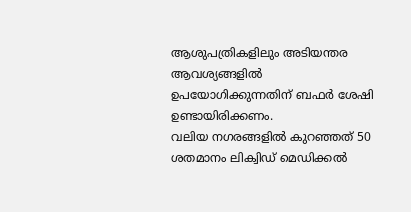ആശുപത്രികളിലും അടിയന്തര ആവശ്യങ്ങളില്‍ ഉപയോഗിക്കുന്നതിന് ബഫര്‍ ശേഷി ഉണ്ടായിരിക്കണം.
വലിയ നഗരങ്ങളില്‍ കുറഞ്ഞത് 50 ശതമാനം ലിക്വിഡ് മെഡിക്കല്‍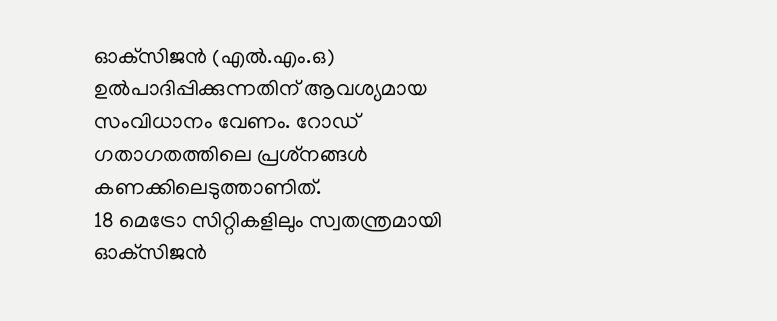ഓക്‌സിജന്‍ (എല്‍.എം.ഒ) ഉല്‍പാദിപ്പിക്കുന്നതിന് ആവശ്യമായ സംവിധാനം വേണം. റോഡ് ഗതാഗതത്തിലെ പ്രശ്‌നങ്ങള്‍ കണക്കിലെടുത്താണിത്.
18 മെട്രോ സിറ്റികളിലും സ്വതന്ത്രമായി ഓക്‌സിജന്‍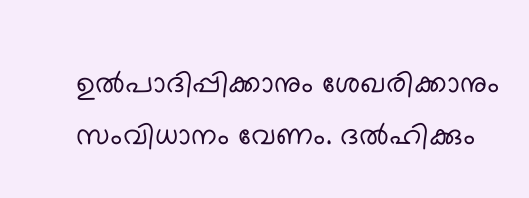ഉല്‍പാദിപ്പിക്കാനും ശേഖരിക്കാനും സംവിധാനം വേണം. ദല്‍ഹിക്കും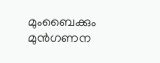മുംബൈക്കും മുന്‍ഗണന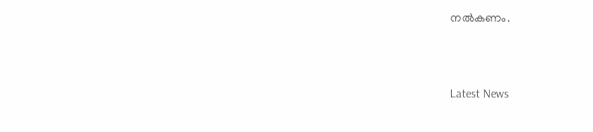നല്‍കണം.



Latest News